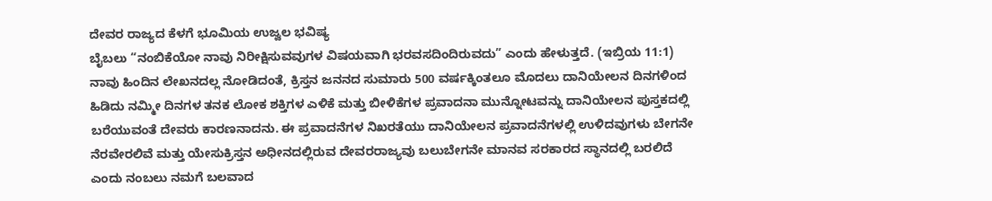ದೇವರ ರಾಜ್ಯದ ಕೆಳಗೆ ಭೂಮಿಯ ಉಜ್ವಲ ಭವಿಷ್ಯ
ಬೈಬಲು “ನಂಬಿಕೆಯೋ ನಾವು ನಿರೀಕ್ಷಿಸುವವುಗಳ ವಿಷಯವಾಗಿ ಭರವಸದಿಂದಿರುವದು” ಎಂದು ಹೇಳುತ್ತದೆ. (ಇಬ್ರಿಯ 11:1) ನಾವು ಹಿಂದಿನ ಲೇಖನದಲ್ಲ ನೋಡಿದಂತೆ, ಕ್ರಿಸ್ತನ ಜನನದ ಸುಮಾರು 500 ವರ್ಷಕ್ಕಿಂತಲೂ ಮೊದಲು ದಾನಿಯೇಲನ ದಿನಗಳಿಂದ ಹಿಡಿದು ನಮ್ಮೀ ದಿನಗಳ ತನಕ ಲೋಕ ಶಕ್ತಿಗಳ ಎಳಿಕೆ ಮತ್ತು ಬೀಳಿಕೆಗಳ ಪ್ರವಾದನಾ ಮುನ್ನೋಟವನ್ನು ದಾನಿಯೇಲನ ಪುಸ್ತಕದಲ್ಲಿ ಬರೆಯುವಂತೆ ದೇವರು ಕಾರಣನಾದನು. ಈ ಪ್ರವಾದನೆಗಳ ನಿಖರತೆಯು ದಾನಿಯೇಲನ ಪ್ರವಾದನೆಗಳಲ್ಲಿ ಉಳಿದವುಗಳು ಬೇಗನೇ ನೆರವೇರಲಿವೆ ಮತ್ತು ಯೇಸುಕ್ರಿಸ್ತನ ಅಧೀನದಲ್ಲಿರುವ ದೇವರರಾಜ್ಯವು ಬಲುಬೇಗನೇ ಮಾನವ ಸರಕಾರದ ಸ್ಥಾನದಲ್ಲಿ ಬರಲಿದೆ ಎಂದು ನಂಬಲು ನಮಗೆ ಬಲವಾದ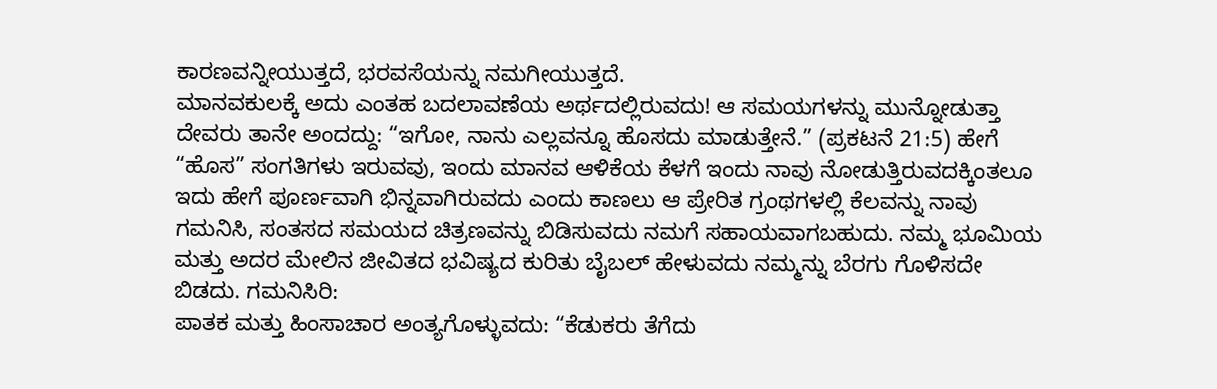ಕಾರಣವನ್ನೀಯುತ್ತದೆ, ಭರವಸೆಯನ್ನು ನಮಗೀಯುತ್ತದೆ.
ಮಾನವಕುಲಕ್ಕೆ ಅದು ಎಂತಹ ಬದಲಾವಣೆಯ ಅರ್ಥದಲ್ಲಿರುವದು! ಆ ಸಮಯಗಳನ್ನು ಮುನ್ನೋಡುತ್ತಾ ದೇವರು ತಾನೇ ಅಂದದ್ದು: “ಇಗೋ, ನಾನು ಎಲ್ಲವನ್ನೂ ಹೊಸದು ಮಾಡುತ್ತೇನೆ.” (ಪ್ರಕಟನೆ 21:5) ಹೇಗೆ “ಹೊಸ” ಸಂಗತಿಗಳು ಇರುವವು, ಇಂದು ಮಾನವ ಆಳಿಕೆಯ ಕೆಳಗೆ ಇಂದು ನಾವು ನೋಡುತ್ತಿರುವದಕ್ಕಿಂತಲೂ ಇದು ಹೇಗೆ ಪೂರ್ಣವಾಗಿ ಭಿನ್ನವಾಗಿರುವದು ಎಂದು ಕಾಣಲು ಆ ಪ್ರೇರಿತ ಗ್ರಂಥಗಳಲ್ಲಿ ಕೆಲವನ್ನು ನಾವು ಗಮನಿಸಿ, ಸಂತಸದ ಸಮಯದ ಚಿತ್ರಣವನ್ನು ಬಿಡಿಸುವದು ನಮಗೆ ಸಹಾಯವಾಗಬಹುದು. ನಮ್ಮ ಭೂಮಿಯ ಮತ್ತು ಅದರ ಮೇಲಿನ ಜೀವಿತದ ಭವಿಷ್ಯದ ಕುರಿತು ಬೈಬಲ್ ಹೇಳುವದು ನಮ್ಮನ್ನು ಬೆರಗು ಗೊಳಿಸದೇ ಬಿಡದು. ಗಮನಿಸಿರಿ:
ಪಾತಕ ಮತ್ತು ಹಿಂಸಾಚಾರ ಅಂತ್ಯಗೊಳ್ಳುವದು: “ಕೆಡುಕರು ತೆಗೆದು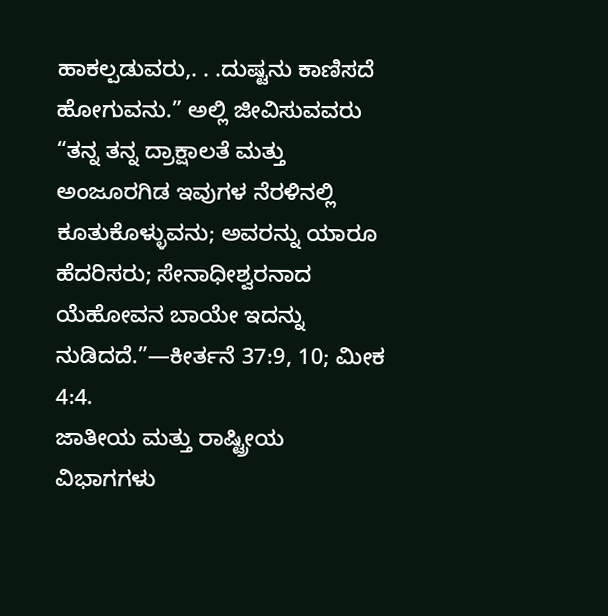ಹಾಕಲ್ಪಡುವರು,. . .ದುಷ್ಟನು ಕಾಣಿಸದೆ ಹೋಗುವನು.” ಅಲ್ಲಿ ಜೀವಿಸುವವರು “ತನ್ನ ತನ್ನ ದ್ರಾಕ್ಷಾಲತೆ ಮತ್ತು ಅಂಜೂರಗಿಡ ಇವುಗಳ ನೆರಳಿನಲ್ಲಿ ಕೂತುಕೊಳ್ಳುವನು; ಅವರನ್ನು ಯಾರೂ ಹೆದರಿಸರು; ಸೇನಾಧೀಶ್ವರನಾದ ಯೆಹೋವನ ಬಾಯೇ ಇದನ್ನು ನುಡಿದದೆ.”—ಕೀರ್ತನೆ 37:9, 10; ಮೀಕ 4:4.
ಜಾತೀಯ ಮತ್ತು ರಾಷ್ಟ್ರೀಯ ವಿಭಾಗಗಳು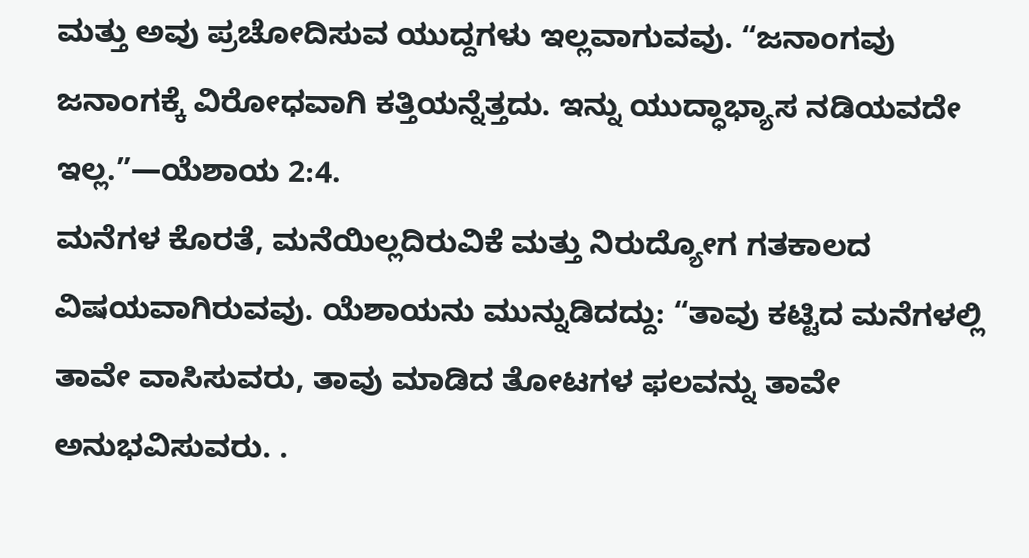ಮತ್ತು ಅವು ಪ್ರಚೋದಿಸುವ ಯುದ್ದಗಳು ಇಲ್ಲವಾಗುವವು. “ಜನಾಂಗವು ಜನಾಂಗಕ್ಕೆ ವಿರೋಧವಾಗಿ ಕತ್ತಿಯನ್ನೆತ್ತದು. ಇನ್ನು ಯುದ್ಧಾಭ್ಯಾಸ ನಡಿಯವದೇ ಇಲ್ಲ.”—ಯೆಶಾಯ 2:4.
ಮನೆಗಳ ಕೊರತೆ, ಮನೆಯಿಲ್ಲದಿರುವಿಕೆ ಮತ್ತು ನಿರುದ್ಯೋಗ ಗತಕಾಲದ ವಿಷಯವಾಗಿರುವವು. ಯೆಶಾಯನು ಮುನ್ನುಡಿದದ್ದು: “ತಾವು ಕಟ್ಟಿದ ಮನೆಗಳಲ್ಲಿ ತಾವೇ ವಾಸಿಸುವರು, ತಾವು ಮಾಡಿದ ತೋಟಗಳ ಫಲವನ್ನು ತಾವೇ ಅನುಭವಿಸುವರು. .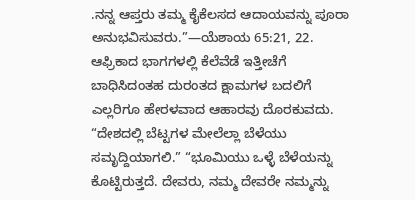.ನನ್ನ ಆಪ್ತರು ತಮ್ಮ ಕೈಕೆಲಸದ ಆದಾಯವನ್ನು ಪೂರಾ ಅನುಭವಿಸುವರು.”—ಯೆಶಾಯ 65:21, 22.
ಆಫ್ರಿಕಾದ ಭಾಗಗಳಲ್ಲಿ ಕೆಲೆವೆಡೆ ಇತ್ತೀಚೆಗೆ ಬಾಧಿಸಿದಂತಹ ದುರಂತದ ಕ್ಷಾಮಗಳ ಬದಲಿಗೆ ಎಲ್ಲರಿಗೂ ಹೇರಳವಾದ ಆಹಾರವು ದೊರಕುವದು. “ದೇಶದಲ್ಲಿ ಬೆಟ್ಟಗಳ ಮೇಲೆಲ್ಲಾ ಬೆಳೆಯು ಸಮೃದ್ದಿಯಾಗಲಿ.” “ಭೂಮಿಯು ಒಳ್ಳೆ ಬೆಳೆಯನ್ನು ಕೊಟ್ಟಿರುತ್ತದೆ. ದೇವರು, ನಮ್ಮ ದೇವರೇ ನಮ್ಮನ್ನು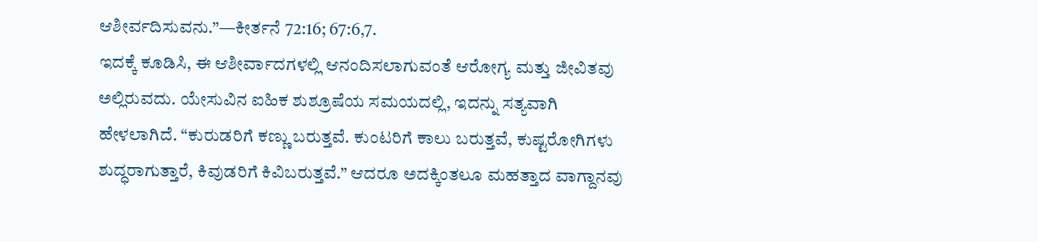ಆಶೀರ್ವದಿಸುವನು.”—ಕೀರ್ತನೆ 72:16; 67:6,7.
ಇದಕ್ಕೆ ಕೂಡಿಸಿ, ಈ ಆಶೀರ್ವಾದಗಳಲ್ಲಿ ಆನಂದಿಸಲಾಗುವಂತೆ ಆರೋಗ್ಯ ಮತ್ತು ಜೀವಿತವು ಅಲ್ಲಿರುವದು. ಯೇಸುವಿನ ಐಹಿಕ ಶುಶ್ರೂಷೆಯ ಸಮಯದಲ್ಲಿ, ಇದನ್ನು ಸತ್ಯವಾಗಿ ಹೇಳಲಾಗಿದೆ. “ಕುರುಡರಿಗೆ ಕಣ್ಣು ಬರುತ್ತವೆ. ಕುಂಟರಿಗೆ ಕಾಲು ಬರುತ್ತವೆ, ಕುಷ್ಟರೋಗಿಗಳು ಶುದ್ಧರಾಗುತ್ತಾರೆ, ಕಿವುಡರಿಗೆ ಕಿವಿಬರುತ್ತವೆ.” ಆದರೂ ಅದಕ್ಕಿಂತಲೂ ಮಹತ್ತಾದ ವಾಗ್ದಾನವು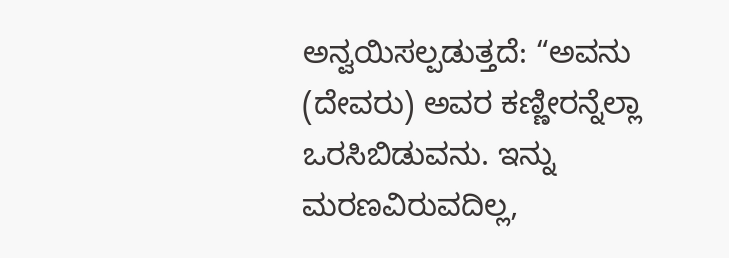ಅನ್ವಯಿಸಲ್ಪಡುತ್ತದೆ: “ಅವನು (ದೇವರು) ಅವರ ಕಣ್ಣೀರನ್ನೆಲ್ಲಾ ಒರಸಿಬಿಡುವನು. ಇನ್ನು ಮರಣವಿರುವದಿಲ್ಲ,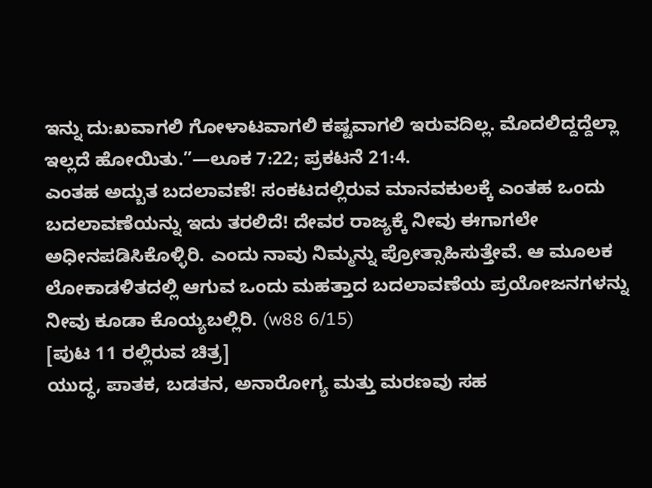ಇನ್ನು ದು:ಖವಾಗಲಿ ಗೋಳಾಟವಾಗಲಿ ಕಷ್ಟವಾಗಲಿ ಇರುವದಿಲ್ಲ. ಮೊದಲಿದ್ದದ್ದೆಲ್ಲಾ ಇಲ್ಲದೆ ಹೋಯಿತು.”—ಲೂಕ 7:22; ಪ್ರಕಟನೆ 21:4.
ಎಂತಹ ಅದ್ಬುತ ಬದಲಾವಣೆ! ಸಂಕಟದಲ್ಲಿರುವ ಮಾನವಕುಲಕ್ಕೆ ಎಂತಹ ಒಂದು ಬದಲಾವಣೆಯನ್ನು ಇದು ತರಲಿದೆ! ದೇವರ ರಾಜ್ಯಕ್ಕೆ ನೀವು ಈಗಾಗಲೇ ಅಧೀನಪಡಿಸಿಕೊಳ್ಳಿರಿ. ಎಂದು ನಾವು ನಿಮ್ಮನ್ನು ಪ್ರೋತ್ಸಾಹಿಸುತ್ತೇವೆ. ಆ ಮೂಲಕ ಲೋಕಾಡಳಿತದಲ್ಲಿ ಆಗುವ ಒಂದು ಮಹತ್ತಾದ ಬದಲಾವಣೆಯ ಪ್ರಯೋಜನಗಳನ್ನು ನೀವು ಕೂಡಾ ಕೊಯ್ಯಬಲ್ಲಿರಿ. (w88 6/15)
[ಪುಟ 11 ರಲ್ಲಿರುವ ಚಿತ್ರ]
ಯುದ್ಧ, ಪಾತಕ, ಬಡತನ, ಅನಾರೋಗ್ಯ ಮತ್ತು ಮರಣವು ಸಹ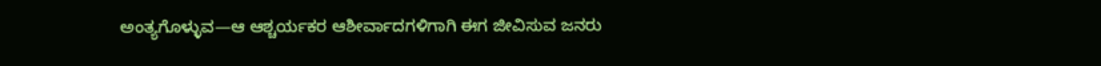ಅಂತ್ಯಗೊಳ್ಳುವ—ಆ ಆಶ್ಚರ್ಯಕರ ಆಶೀರ್ವಾದಗಳಿಗಾಗಿ ಈಗ ಜೀವಿಸುವ ಜನರು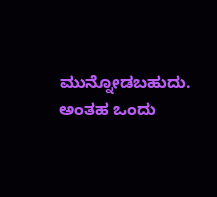ಮುನ್ನೋಡಬಹುದು. ಅಂತಹ ಒಂದು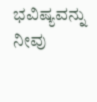ಭವಿಷ್ಯವನ್ನು ನೀವು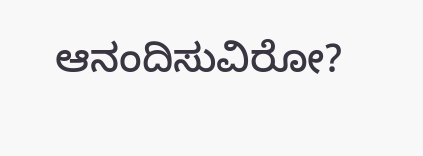ಆನಂದಿಸುವಿರೋ?